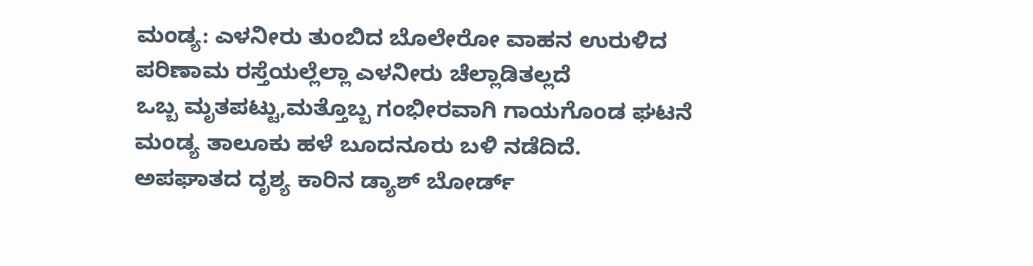ಮಂಡ್ಯ: ಎಳನೀರು ತುಂಬಿದ ಬೊಲೇರೋ ವಾಹನ ಉರುಳಿದ ಪರಿಣಾಮ ರಸ್ತೆಯಲ್ಲೆಲ್ಲಾ ಎಳನೀರು ಚೆಲ್ಲಾಡಿತಲ್ಲದೆ
ಒಬ್ಬ ಮೃತಪಟ್ಟು,ಮತ್ತೊಬ್ಬ ಗಂಭೀರವಾಗಿ ಗಾಯಗೊಂಡ ಘಟನೆ ಮಂಡ್ಯ ತಾಲೂಕು ಹಳೆ ಬೂದನೂರು ಬಳಿ ನಡೆದಿದೆ.
ಅಪಘಾತದ ದೃಶ್ಯ ಕಾರಿನ ಡ್ಯಾಶ್ ಬೋರ್ಡ್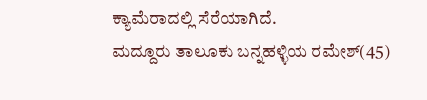ಕ್ಯಾಮೆರಾದಲ್ಲಿ ಸೆರೆಯಾಗಿದೆ.
ಮದ್ದೂರು ತಾಲೂಕು ಬನ್ನಹಳ್ಳಿಯ ರಮೇಶ್(45)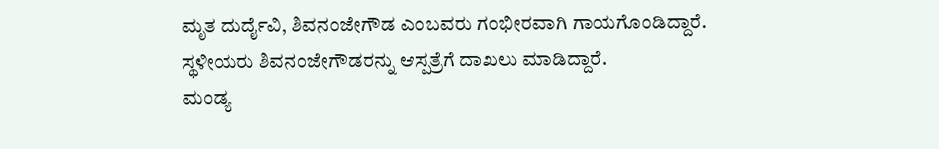ಮೃತ ದುರ್ದೈವಿ, ಶಿವನಂಜೇಗೌಡ ಎಂಬವರು ಗಂಭೀರವಾಗಿ ಗಾಯಗೊಂಡಿದ್ದಾರೆ.
ಸ್ಥಳೀಯರು ಶಿವನಂಜೇಗೌಡರನ್ನು ಆಸ್ಪತ್ರೆಗೆ ದಾಖಲು ಮಾಡಿದ್ದಾರೆ.
ಮಂಡ್ಯ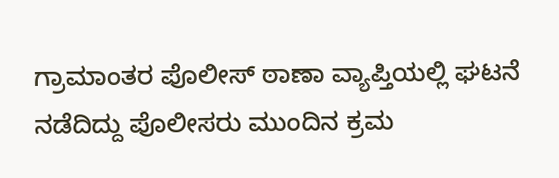ಗ್ರಾಮಾಂತರ ಪೊಲೀಸ್ ಠಾಣಾ ವ್ಯಾಪ್ತಿಯಲ್ಲಿ ಘಟನೆ ನಡೆದಿದ್ದು ಪೊಲೀಸರು ಮುಂದಿನ ಕ್ರಮ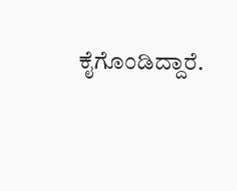ಕೈಗೊಂಡಿದ್ದಾರೆ.